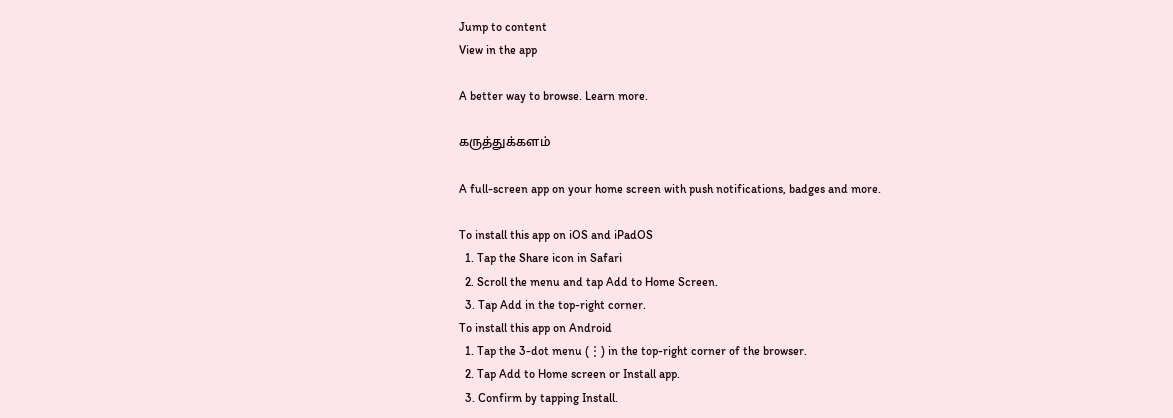Jump to content
View in the app

A better way to browse. Learn more.

கருத்துக்களம்

A full-screen app on your home screen with push notifications, badges and more.

To install this app on iOS and iPadOS
  1. Tap the Share icon in Safari
  2. Scroll the menu and tap Add to Home Screen.
  3. Tap Add in the top-right corner.
To install this app on Android
  1. Tap the 3-dot menu (⋮) in the top-right corner of the browser.
  2. Tap Add to Home screen or Install app.
  3. Confirm by tapping Install.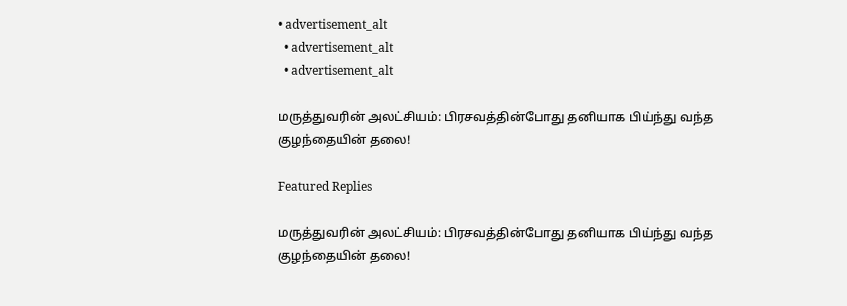• advertisement_alt
  • advertisement_alt
  • advertisement_alt

மருத்துவரின் அலட்சியம்: பிரசவத்தின்போது தனியாக பிய்ந்து வந்த குழந்தையின் தலை!

Featured Replies

மருத்துவரின் அலட்சியம்: பிரசவத்தின்போது தனியாக பிய்ந்து வந்த குழந்தையின் தலை!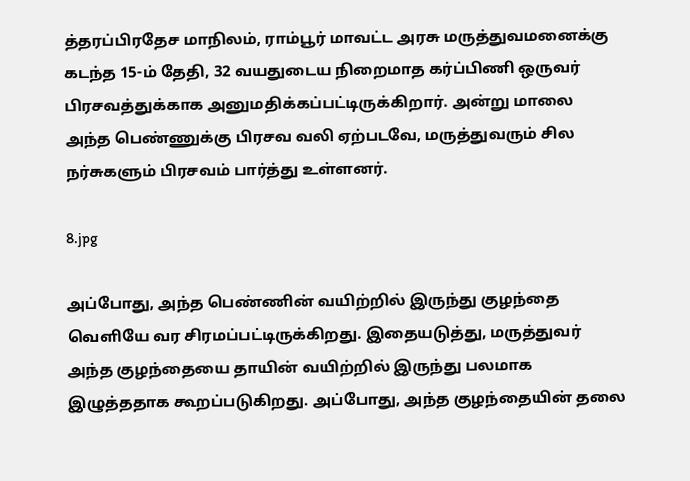த்தரப்பிரதேச மாநிலம், ராம்பூர் மாவட்ட அரசு மருத்துவமனைக்கு கடந்த 15-ம் தேதி, 32 வயதுடைய நிறைமாத கர்ப்பிணி ஒருவர் பிரசவத்துக்காக அனுமதிக்கப்பட்டிருக்கிறார். அன்று மாலை அந்த பெண்ணுக்கு பிரசவ வலி ஏற்படவே, மருத்துவரும் சில நர்சுகளும் பிரசவம் பார்த்து உள்ளனர்.

8.jpg

அப்போது, அந்த பெண்ணின் வயிற்றில் இருந்து குழந்தை வெளியே வர சிரமப்பட்டிருக்கிறது. இதையடுத்து, மருத்துவர் அந்த குழந்தையை தாயின் வயிற்றில் இருந்து பலமாக இழுத்ததாக கூறப்படுகிறது. அப்போது, அந்த குழந்தையின் தலை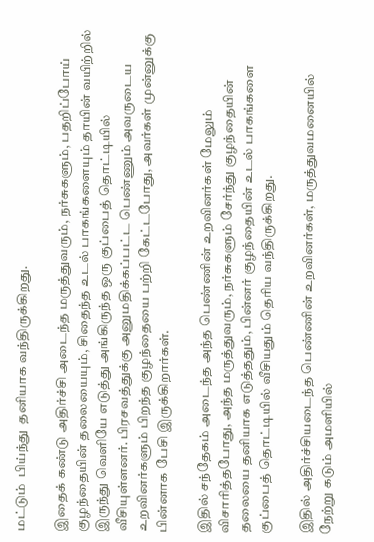மட்டும்  பிய்ந்து  தனியாக வந்திருக்கிறது.

இதைக் கண்டு அதிர்ச்சி அடைந்த மருத்துவரும், நர்சுகளும், பதறிப்போய் குழந்தையின் தலையையும், சிதைந்த உடல் பாகங்களையும் தாயின் வயிற்றில் இருந்து வெளியே எடுத்து அங்கிருந்த ஒரு குப்பைத் தொட்டியில் வீசியுள்ளனர். பிரசவத்துக்கு அனுமதிக்கப்பட்ட பெண்ணும் அவருடைய உறவினர்களும் பிறந்த குழந்தையை பற்றி கேட்டபோது, அவர்கள் முன்னுக்கு பின்னாக பேசி இருக்கிறார்கள்.

இதில் சந்தேகம் அடைந்த அந்த பெண்ணின் உறவினர்கள் மேலும் விசாரித்தபோது, அந்த மருத்துவரும், நர்சுகளும் சேர்ந்து குழந்தையின் தலையை தனியாக எடுத்ததும், பின்னர் குழந்தையின் உடல் பாகங்களை  குப்பைத் தொட்டியில் வீசியதும் தெரிய வந்திருக்கிறது.

இதில் அதிர்ச்சியடைந்த பெண்ணின் உறவினர்கள், மருத்துவமனையில் நேற்று கடும் அமளியில்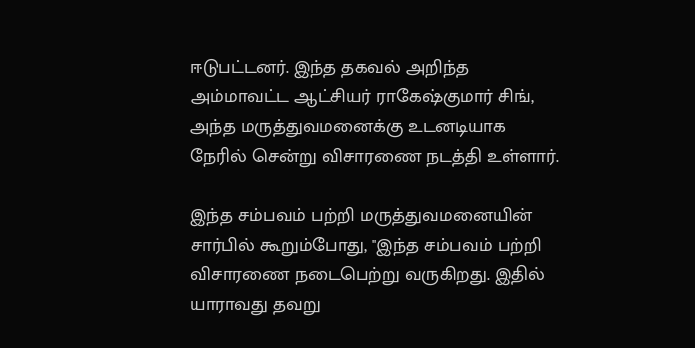ஈடுபட்டனர். இந்த தகவல் அறிந்த அம்மாவட்ட ஆட்சியர் ராகேஷ்குமார் சிங், அந்த மருத்துவமனைக்கு உடனடியாக நேரில் சென்று விசாரணை நடத்தி உள்ளார்.

இந்த சம்பவம் பற்றி மருத்துவமனையின் சார்பில் கூறும்போது, ''இந்த சம்பவம் பற்றி விசாரணை நடைபெற்று வருகிறது. இதில் யாராவது தவறு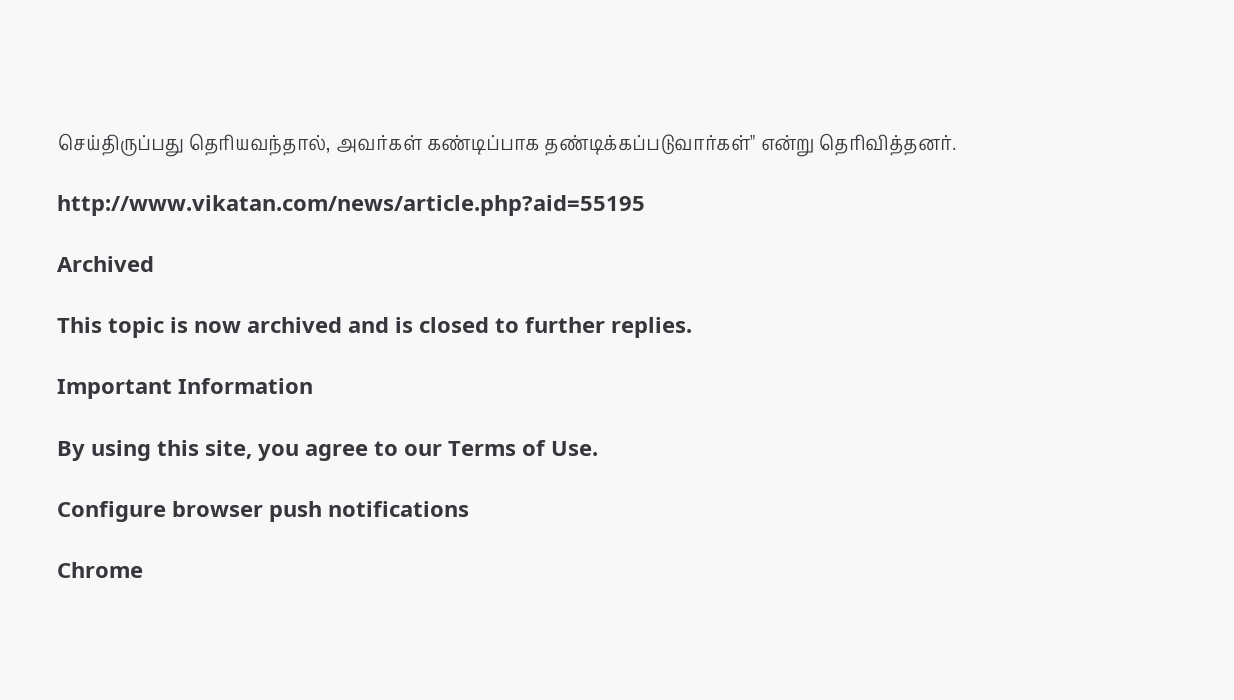செய்திருப்பது தெரியவந்தால், அவர்கள் கண்டிப்பாக தண்டிக்கப்படுவார்கள்" என்று தெரிவித்தனர்.

http://www.vikatan.com/news/article.php?aid=55195

Archived

This topic is now archived and is closed to further replies.

Important Information

By using this site, you agree to our Terms of Use.

Configure browser push notifications

Chrome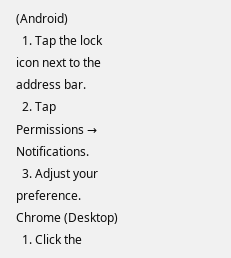(Android)
  1. Tap the lock icon next to the address bar.
  2. Tap Permissions → Notifications.
  3. Adjust your preference.
Chrome (Desktop)
  1. Click the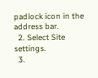padlock icon in the address bar.
  2. Select Site settings.
  3.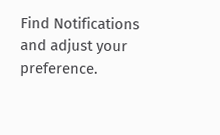Find Notifications and adjust your preference.